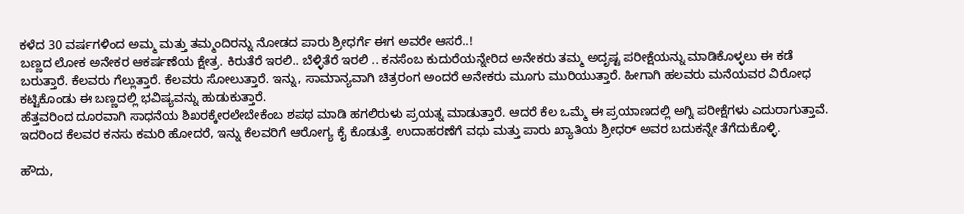ಕಳೆದ 30 ವರ್ಷಗಳಿಂದ ಅಮ್ಮ ಮತ್ತು ತಮ್ಮಂದಿರನ್ನು ನೋಡದ ಪಾರು ಶ್ರೀಧರ್ಗೆ ಈಗ ಅವರೇ ಆಸರೆ..!
ಬಣ್ಣದ ಲೋಕ ಅನೇಕರ ಆಕರ್ಷಣೆಯ ಕ್ಷೇತ್ರ. ಕಿರುತೆರೆ ಇರಲಿ.. ಬೆಳ್ಳಿತೆರೆ ಇರಲಿ .. ಕನಸೆಂಬ ಕುದುರೆಯನ್ನೇರಿದ ಅನೇಕರು ತಮ್ಮ ಅದೃಷ್ಟ ಪರೀಕ್ಷೆಯನ್ನು ಮಾಡಿಕೊಳ್ಳಲು ಈ ಕಡೆ ಬರುತ್ತಾರೆ. ಕೆಲವರು ಗೆಲ್ಲುತ್ತಾರೆ. ಕೆಲವರು ಸೋಲುತ್ತಾರೆ. ಇನ್ನು, ಸಾಮಾನ್ಯವಾಗಿ ಚಿತ್ರರಂಗ ಅಂದರೆ ಅನೇಕರು ಮೂಗು ಮುರಿಯುತ್ತಾರೆ. ಹೀಗಾಗಿ ಹಲವರು ಮನೆಯವರ ವಿರೋಧ ಕಟ್ಟಿಕೊಂಡು ಈ ಬಣ್ಣದಲ್ಲಿ ಭವಿಷ್ಯವನ್ನು ಹುಡುಕುತ್ತಾರೆ.
ಹೆತ್ತವರಿಂದ ದೂರವಾಗಿ ಸಾಧನೆಯ ಶಿಖರಕ್ಕೇರಲೇಬೇಕೆಂಬ ಶಪಥ ಮಾಡಿ ಹಗಲಿರುಳು ಪ್ರಯತ್ನ ಮಾಡುತ್ತಾರೆ. ಆದರೆ ಕೆಲ ಒಮ್ಮೆ ಈ ಪ್ರಯಾಣದಲ್ಲಿ ಅಗ್ನಿ ಪರೀಕ್ಷೆಗಳು ಎದುರಾಗುತ್ತಾವೆ. ಇದರಿಂದ ಕೆಲವರ ಕನಸು ಕಮರಿ ಹೋದರೆ, ಇನ್ನು ಕೆಲವರಿಗೆ ಆರೋಗ್ಯ ಕೈ ಕೊಡುತ್ತೆ. ಉದಾಹರಣೆಗೆ ವಧು ಮತ್ತು ಪಾರು ಖ್ಯಾತಿಯ ಶ್ರೀಧರ್ ಅವರ ಬದುಕನ್ನೇ ತೆಗೆದುಕೊಳ್ಳಿ.

ಹೌದು,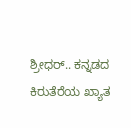ಶ್ರೀಧರ್.. ಕನ್ನಡದ ಕಿರುತೆರೆಯ ಖ್ಯಾತ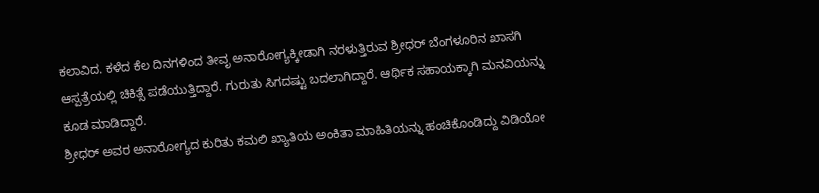ಕಲಾವಿದ. ಕಳೆದ ಕೆಲ ದಿನಗಳಿಂದ ತೀವೃ ಅನಾರೋಗ್ಯಕ್ಕೀಡಾಗಿ ನರಳುತ್ತಿರುವ ಶ್ರೀಧರ್ ಬೆಂಗಳೂರಿನ ಖಾಸಗಿ ಆಸ್ಪತ್ರೆಯಲ್ಲಿ ಚಿಕಿತ್ಸೆ ಪಡೆಯುತ್ತಿದ್ದಾರೆ. ಗುರುತು ಸಿಗದಷ್ಟು ಬದಲಾಗಿದ್ದಾರೆ. ಆರ್ಥಿಕ ಸಹಾಯಕ್ಕಾಗಿ ಮನವಿಯನ್ನು ಕೂಡ ಮಾಡಿದ್ದಾರೆ.
ಶ್ರೀಧರ್ ಅವರ ಅನಾರೋಗ್ಯದ ಕುರಿತು ಕಮಲಿ ಖ್ಯಾತಿಯ ಅಂಕಿತಾ ಮಾಹಿತಿಯನ್ನು ಹಂಚಿಕೊಂಡಿದ್ದು ವಿಡಿಯೋ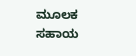ಮೂಲಕ ಸಹಾಯ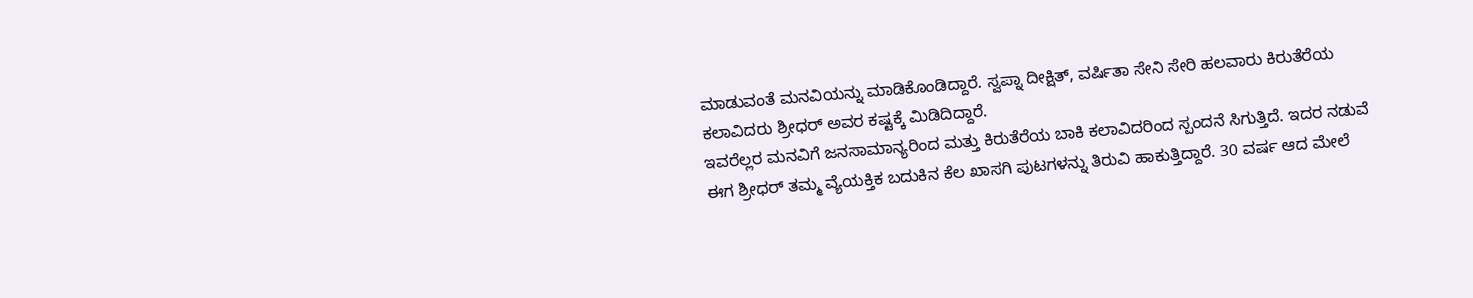ಮಾಡುವಂತೆ ಮನವಿಯನ್ನು ಮಾಡಿಕೊಂಡಿದ್ದಾರೆ. ಸ್ವಪ್ನಾ ದೀಕ್ಷಿತ್, ವರ್ಷಿತಾ ಸೇನಿ ಸೇರಿ ಹಲವಾರು ಕಿರುತೆರೆಯ ಕಲಾವಿದರು ಶ್ರೀಧರ್ ಅವರ ಕಷ್ಟಕ್ಕೆ ಮಿಡಿದಿದ್ದಾರೆ.
ಇವರೆಲ್ಲರ ಮನವಿಗೆ ಜನಸಾಮಾನ್ಯರಿಂದ ಮತ್ತು ಕಿರುತೆರೆಯ ಬಾಕಿ ಕಲಾವಿದರಿಂದ ಸ್ಪಂದನೆ ಸಿಗುತ್ತಿದೆ. ಇದರ ನಡುವೆ ಈಗ ಶ್ರೀಧರ್ ತಮ್ಮ ವ್ಯೆಯಕ್ತಿಕ ಬದುಕಿನ ಕೆಲ ಖಾಸಗಿ ಪುಟಗಳನ್ನು ತಿರುವಿ ಹಾಕುತ್ತಿದ್ದಾರೆ. 30 ವರ್ಷ ಆದ ಮೇಲೆ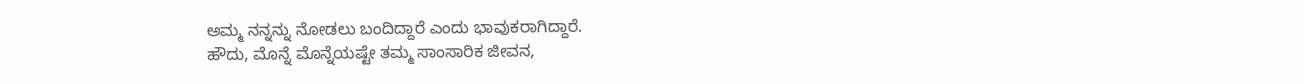ಅಮ್ಮ ನನ್ನನ್ನು ನೋಡಲು ಬಂದಿದ್ದಾರೆ ಎಂದು ಭಾವುಕರಾಗಿದ್ದಾರೆ.
ಹೌದು, ಮೊನ್ನೆ ಮೊನ್ನೆಯಷ್ಟೇ ತಮ್ಮ ಸಾಂಸಾರಿಕ ಜೀವನ,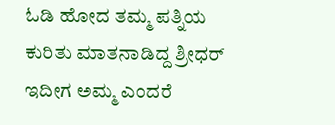ಓಡಿ ಹೋದ ತಮ್ಮ ಪತ್ನಿಯ ಕುರಿತು ಮಾತನಾಡಿದ್ದ ಶ್ರೀಧರ್ ಇದೀಗ ಅಮ್ಮ ಎಂದರೆ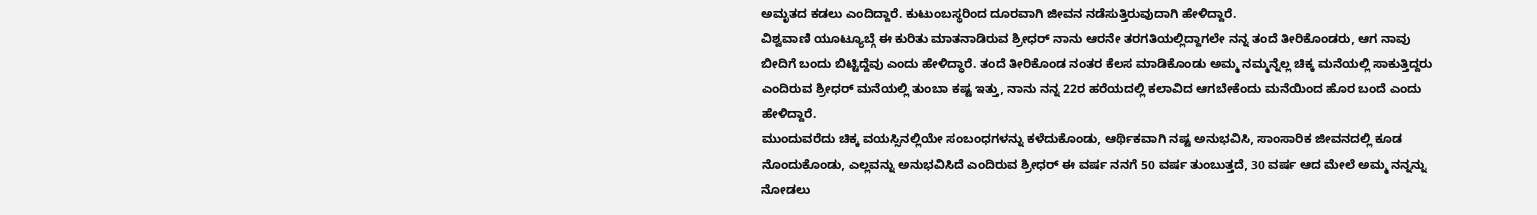ಅಮೃತದ ಕಡಲು ಎಂದಿದ್ದಾರೆ. ಕುಟುಂಬಸ್ಥರಿಂದ ದೂರವಾಗಿ ಜೀವನ ನಡೆಸುತ್ತಿರುವುದಾಗಿ ಹೇಳಿದ್ದಾರೆ.
ವಿಶ್ವವಾಣಿ ಯೂಟ್ಯೂಬ್ಗೆ ಈ ಕುರಿತು ಮಾತನಾಡಿರುವ ಶ್ರೀಧರ್ ನಾನು ಆರನೇ ತರಗತಿಯಲ್ಲಿದ್ದಾಗಲೇ ನನ್ನ ತಂದೆ ತೀರಿಕೊಂಡರು, ಆಗ ನಾವು ಬೀದಿಗೆ ಬಂದು ಬಿಟ್ಟಿದ್ದೆವು ಎಂದು ಹೇಳಿದ್ಧಾರೆ. ತಂದೆ ತೀರಿಕೊಂಡ ನಂತರ ಕೆಲಸ ಮಾಡಿಕೊಂಡು ಅಮ್ಮ ನಮ್ಮನ್ನೆಲ್ಲ ಚಿಕ್ಕ ಮನೆಯಲ್ಲಿ ಸಾಕುತ್ತಿದ್ದರು ಎಂದಿರುವ ಶ್ರೀಧರ್ ಮನೆಯಲ್ಲಿ ತುಂಬಾ ಕಷ್ಟ ಇತ್ತು, ನಾನು ನನ್ನ 22ರ ಹರೆಯದಲ್ಲಿ ಕಲಾವಿದ ಆಗಬೇಕೆಂದು ಮನೆಯಿಂದ ಹೊರ ಬಂದೆ ಎಂದು ಹೇಳಿದ್ದಾರೆ.
ಮುಂದುವರೆದು ಚಿಕ್ಕ ವಯಸ್ಸಿನಲ್ಲಿಯೇ ಸಂಬಂಧಗಳನ್ನು ಕಳೆದುಕೊಂಡು, ಆರ್ಥಿಕವಾಗಿ ನಷ್ಟ ಅನುಭವಿಸಿ, ಸಾಂಸಾರಿಕ ಜೀವನದಲ್ಲಿ ಕೂಡ ನೊಂದುಕೊಂಡು, ಎಲ್ಲವನ್ನು ಅನುಭವಿಸಿದೆ ಎಂದಿರುವ ಶ್ರೀಧರ್ ಈ ವರ್ಷ ನನಗೆ 50 ವರ್ಷ ತುಂಬುತ್ತದೆ, 30 ವರ್ಷ ಆದ ಮೇಲೆ ಅಮ್ಮ ನನ್ನನ್ನು ನೋಡಲು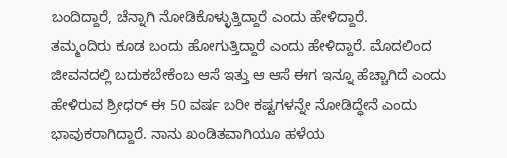ಬಂದಿದ್ದಾರೆ, ಚೆನ್ನಾಗಿ ನೋಡಿಕೊಳ್ಳುತ್ತಿದ್ದಾರೆ ಎಂದು ಹೇಳಿದ್ದಾರೆ.
ತಮ್ಮಂದಿರು ಕೂಡ ಬಂದು ಹೋಗುತ್ತಿದ್ದಾರೆ ಎಂದು ಹೇಳಿದ್ದಾರೆ. ಮೊದಲಿಂದ ಜೀವನದಲ್ಲಿ ಬದುಕಬೇಕೆಂಬ ಆಸೆ ಇತ್ತು ಆ ಆಸೆ ಈಗ ಇನ್ನೂ ಹೆಚ್ಚಾಗಿದೆ ಎಂದು ಹೇಳಿರುವ ಶ್ರೀಧರ್ ಈ 50 ವರ್ಷ ಬರೀ ಕಷ್ಟಗಳನ್ನೇ ನೋಡಿದ್ಧೇನೆ ಎಂದು ಭಾವುಕರಾಗಿದ್ದಾರೆ. ನಾನು ಖಂಡಿತವಾಗಿಯೂ ಹಳೆಯ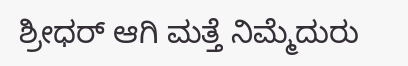ಶ್ರೀಧರ್ ಆಗಿ ಮತ್ತೆ ನಿಮ್ಮೆದುರು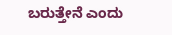ಬರುತ್ತೇನೆ ಎಂದು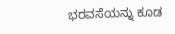ಭರವಸೆಯನ್ನು ಕೂಡ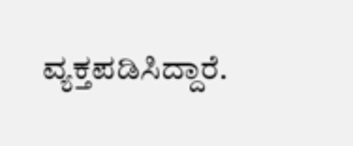ವ್ಯಕ್ತಪಡಿಸಿದ್ದಾರೆ.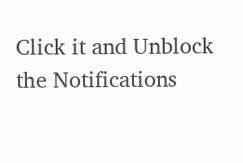Click it and Unblock the Notifications